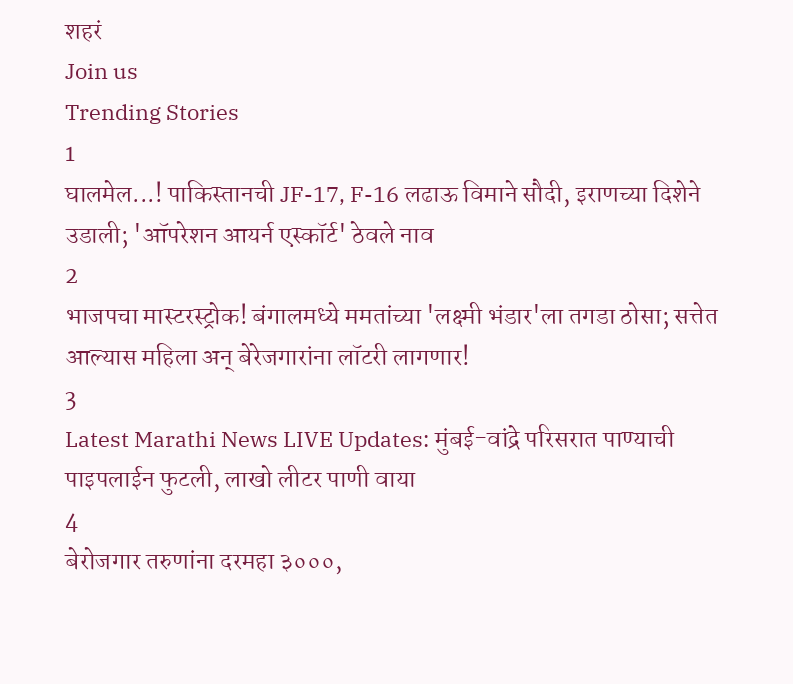शहरं
Join us
Trending Stories
1
घालमेल...! पाकिस्तानची JF-17, F-16 लढाऊ विमाने सौदी, इराणच्या दिशेने उडाली; 'ऑपरेशन आयर्न एस्कॉर्ट' ठेवले नाव
2
भाजपचा मास्टरस्ट्रोक! बंगालमध्ये ममतांच्या 'लक्ष्मी भंडार'ला तगडा ठोसा; सत्तेत आल्यास महिला अन् बेरेजगारांना लॉटरी लागणार!
3
Latest Marathi News LIVE Updates: मुंबई-वांद्रे परिसरात पाण्याची पाइपलाईन फुटली, लाखो लीटर पाणी वाया
4
बेरोजगार तरुणांना दरमहा ३०००,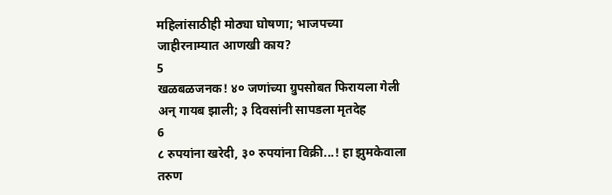महिलांसाठीही मोठ्या घोषणा; भाजपच्या जाहीरनाम्यात आणखी काय?
5
खळबळजनक! ४० जणांच्या ग्रुपसोबत फिरायला गेली अन् गायब झाली; ३ दिवसांनी सापडला मृतदेह
6
८ रुपयांना खरेदी, ३० रुपयांना विक्री...! हा झुमकेवाला तरुण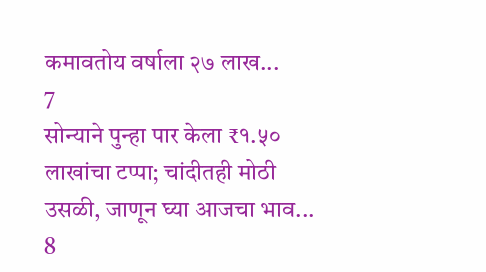कमावतोय वर्षाला २७ लाख...
7
सोन्याने पुन्हा पार केला ₹१.५० लाखांचा टप्पा; चांदीतही मोठी उसळी, जाणून घ्या आजचा भाव...
8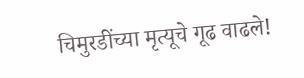चिमुरडींच्या मृत्यूचे गूढ वाढले!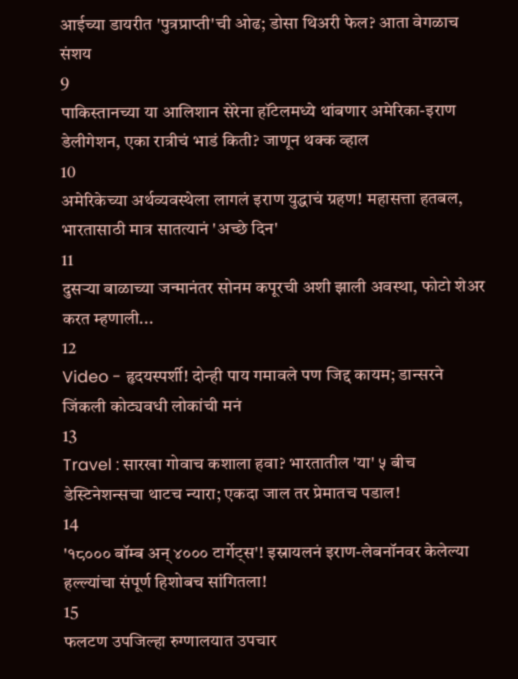आईच्या डायरीत 'पुत्रप्राप्ती'ची ओढ; डोसा थिअरी फेल? आता वेगळाच संशय
9
पाकिस्तानच्या या आलिशान सेरेना हॉटेलमध्ये थांबणार अमेरिका-इराण डेलीगेशन, एका रात्रीचं भाडं किती? जाणून थक्क व्हाल
10
अमेरिकेच्या अर्थव्यवस्थेला लागलं इराण युद्धाचं ग्रहण! महासत्ता हतबल, भारतासाठी मात्र सातत्यानं 'अच्छे दिन'
11
दुसऱ्या बाळाच्या जन्मानंतर सोनम कपूरची अशी झाली अवस्था, फोटो शेअर करत म्हणाली...
12
Video - हृदयस्पर्शी! दोन्ही पाय गमावले पण जिद्द कायम; डान्सरने जिंकली कोट्यवधी लोकांची मनं
13
Travel : सारखा गोवाच कशाला हवा? भारतातील 'या' ५ बीच डेस्टिनेशन्सचा थाटच न्यारा; एकदा जाल तर प्रेमातच पडाल!
14
'१८००० बॉम्ब अन् ४००० टार्गेट्स'! इस्रायलनं इराण-लेबनॉनवर केलेल्या हल्ल्यांचा संपूर्ण हिशोबच सांगितला!
15
फलटण उपजिल्हा रुग्णालयात उपचार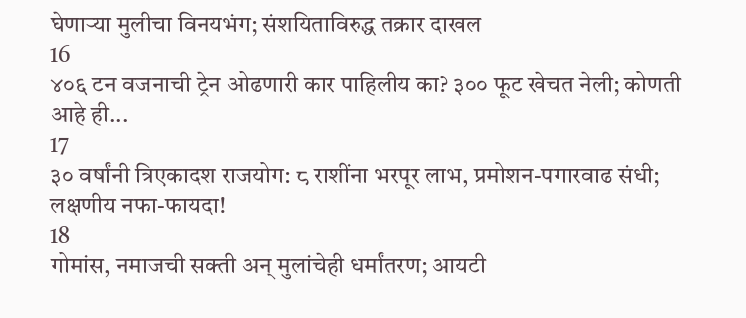घेणाऱ्या मुलीचा विनयभंग; संशयिताविरुद्ध तक्रार दाखल
16
४०६ टन वजनाची ट्रेन ओढणारी कार पाहिलीय का? ३०० फूट खेचत नेली; कोणती आहे ही...
17
३० वर्षांनी त्रिएकादश राजयोग: ८ राशींना भरपूर लाभ, प्रमोशन-पगारवाढ संधी; लक्षणीय नफा-फायदा!
18
गोमांस, नमाजची सक्ती अन् मुलांचेही धर्मांतरण; आयटी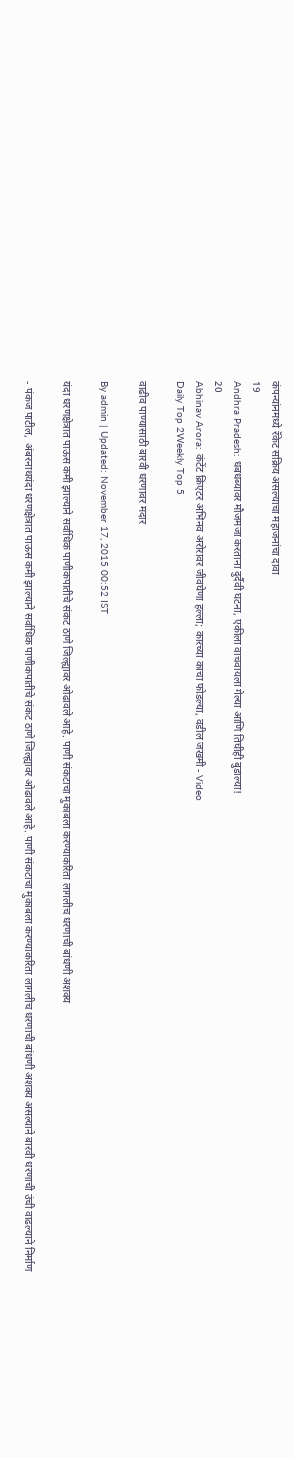कंपन्यांनमध्ये रॅकेट सक्रिय असल्याचा महाजनांचा दावा
19
Andhra Pradesh: धबधब्यावर मौजमजा करताना दुर्दैवी घटना, एकीला वाचवायला गेल्या आणि तिघीही बुडाल्या!
20
Abhinav Arora: कंटेंट क्रिएटर अभिनव अरोरावर जीवघेणा हल्ला; कारच्या काचा फोडल्या, वडील जखमी - Video
Daily Top 2Weekly Top 5

वाढीव पाण्यासाठी बारवी धरणावर मदार

By admin | Updated: November 17, 2015 00:52 IST

यंदा धरणक्षेत्रात पाऊस कमी झाल्याने सर्वाधिक पाणीकपातीचे संकट ठाणे जिल्ह्यावर ओढावले आहे. पाणी संकटाचा मुकाबला करण्याकरिता लागलीच धरणाची बांधणी अशक्य

- पंकज पाटील,  अंबरनाथयंदा धरणक्षेत्रात पाऊस कमी झाल्याने सर्वाधिक पाणीकपातीचे संकट ठाणे जिल्ह्यावर ओढावले आहे. पाणी संकटाचा मुकाबला करण्याकरिता लागलीच धरणाची बांधणी अशक्य असल्याने बारवी धरणाची उंची वाढल्याने निर्माण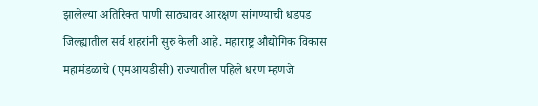झालेल्या अतिरिक्त पाणी साठ्यावर आरक्षण सांगण्याची धडपड जिल्ह्यातील सर्व शहरांनी सुरु केली आहे. महाराष्ट्र औद्योगिक विकास महामंडळाचे (एमआयडीसी) राज्यातील पहिले धरण म्हणजे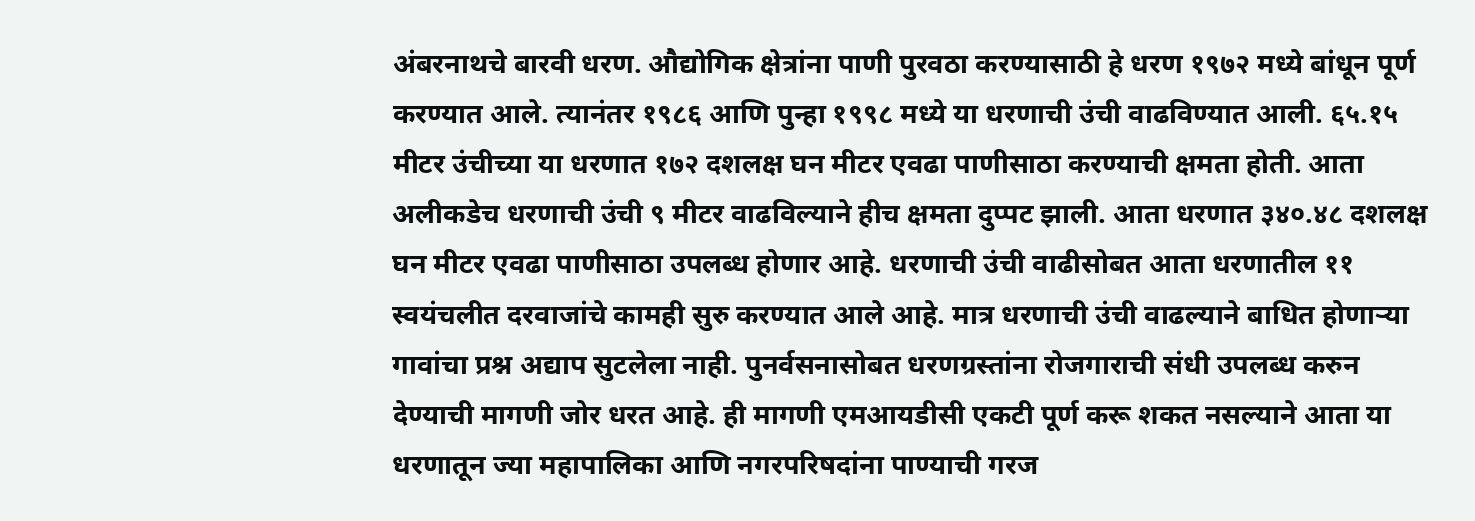अंबरनाथचे बारवी धरण. औद्योगिक क्षेत्रांना पाणी पुरवठा करण्यासाठी हे धरण १९७२ मध्ये बांधून पूर्ण करण्यात आले. त्यानंतर १९८६ आणि पुन्हा १९९८ मध्ये या धरणाची उंची वाढविण्यात आली. ६५.१५ मीटर उंचीच्या या धरणात १७२ दशलक्ष घन मीटर एवढा पाणीसाठा करण्याची क्षमता होती. आता अलीकडेच धरणाची उंची ९ मीटर वाढविल्याने हीच क्षमता दुप्पट झाली. आता धरणात ३४०.४८ दशलक्ष घन मीटर एवढा पाणीसाठा उपलब्ध होणार आहे. धरणाची उंची वाढीसोबत आता धरणातील ११ स्वयंचलीत दरवाजांचे कामही सुरु करण्यात आले आहे. मात्र धरणाची उंची वाढल्याने बाधित होणाऱ्या गावांचा प्रश्न अद्याप सुटलेला नाही. पुनर्वसनासोबत धरणग्रस्तांना रोजगाराची संधी उपलब्ध करुन देण्याची मागणी जोर धरत आहे. ही मागणी एमआयडीसी एकटी पूर्ण करू शकत नसल्याने आता या धरणातून ज्या महापालिका आणि नगरपरिषदांना पाण्याची गरज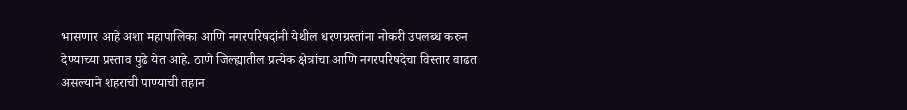भासणार आहे अशा महापालिका आणि नगरपरिषदांनी येथील धरणग्रस्तांना नोकरी उपलब्ध करुन देण्याच्या प्रस्ताव पुढे येत आहे. ठाणे जिल्ह्यातील प्रत्येक क्षेत्रांचा आणि नगरपरिषदेचा विस्तार वाढत असल्याने शहराची पाण्याची तहान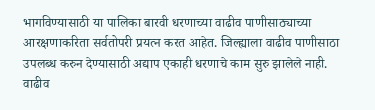भागविण्यासाठी या पालिका बारवी धरणाच्या वाढीव पाणीसाठ्याच्या आरक्षणाकरिता सर्वतोपरी प्रयत्न करत आहेत. जिल्ह्याला वाढीव पाणीसाठा उपलब्ध करुन देण्यासाठी अद्याप एकाही धरणाचे काम सुरु झालेले नाही. वाढीव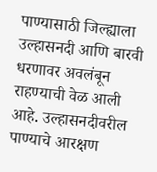पाण्यासाठी जिल्ह्याला उल्हासनदी आणि बारवी धरणावर अवलंबून राहण्याची वेळ आली आहे. उल्हासनदीवरील पाण्याचे आरक्षण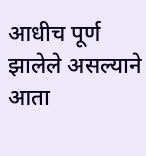आधीच पूर्ण झालेले असल्याने आता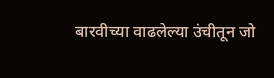बारवीच्या वाढलेल्या उंचीतून जो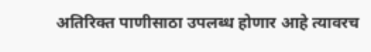अतिरिक्त पाणीसाठा उपलब्ध होणार आहे त्यावरच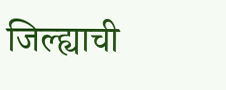जिल्ह्याची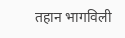तहान भागविली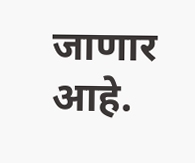जाणार आहे.